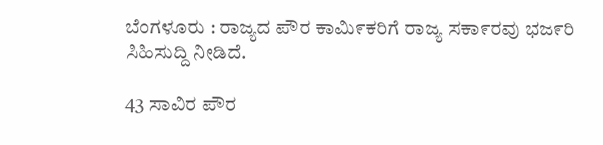ಬೆಂಗಳೂರು : ರಾಜ್ಯದ ಪೌರ ಕಾಮಿ೯ಕರಿಗೆ ರಾಜ್ಯ ಸಕಾ೯ರವು ಭಜ೯ರಿ ಸಿಹಿಸುದ್ದಿ ನೀಡಿದೆ.

43 ಸಾವಿರ ಪೌರ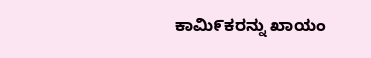ಕಾಮಿ೯ಕರನ್ನು ಖಾಯಂ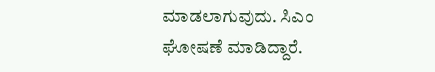ಮಾಡಲಾಗುವುದು. ಸಿಎಂ ಘೋಷಣೆ ಮಾಡಿದ್ದಾರೆ.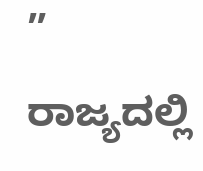” ರಾಜ್ಯದಲ್ಲಿ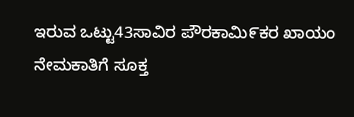ಇರುವ ಒಟ್ಟು43ಸಾವಿರ ಪೌರಕಾಮಿ೯ಕರ ಖಾಯಂ ನೇಮಕಾತಿಗೆ ಸೂಕ್ತ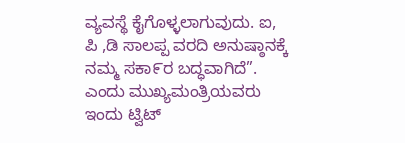ವ್ಯವಸ್ಥೆ ಕೈಗೊಳ್ಳಲಾಗುವುದು. ಐ, ಪಿ ,ಡಿ ಸಾಲಪ್ಪ ವರದಿ ಅನುಷ್ಠಾನಕ್ಕೆ ನಮ್ಮ ಸಕಾ೯ರ ಬದ್ಧವಾಗಿದೆ”. ಎಂದು ಮುಖ್ಯಮಂತ್ರಿಯವರು ಇಂದು ಟ್ವಿಟ್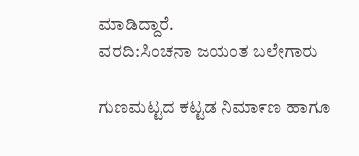ಮಾಡಿದ್ದಾರೆ.
ವರದಿ:ಸಿಂಚನಾ ಜಯಂತ ಬಲೇಗಾರು

ಗುಣಮಟ್ಟದ ಕಟ್ಟಡ ನಿಮಾ೯ಣ ಹಾಗೂ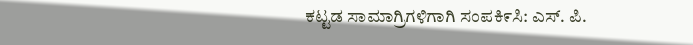ಕಟ್ಟಡ ಸಾಮಾಗ್ರಿಗಳಿಗಾಗಿ ಸಂಪಕಿ೯ಸಿ: ಎಸ್. ಪಿ.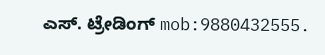ಎಸ್. ಟ್ರೇಡಿಂಗ್ mob:9880432555.